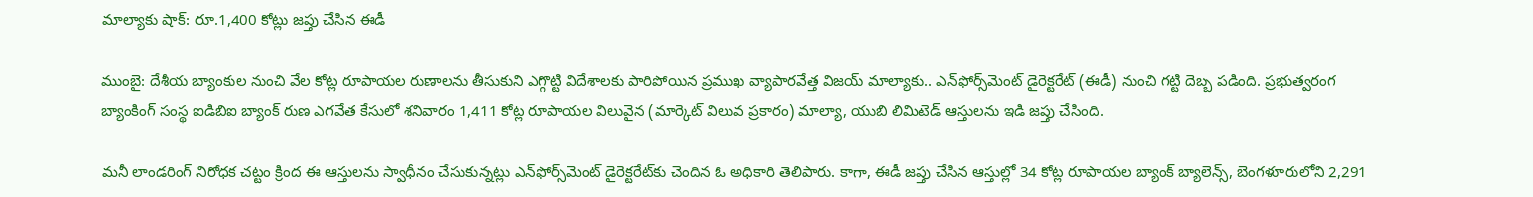మాల్యాకు షాక్: రూ.1,400 కోట్లు జప్తు చేసిన ఈడీ

ముంబై: దేశీయ బ్యాంకుల నుంచి వేల కోట్ల రూపాయల రుణాలను తీసుకుని ఎగ్గొట్టి విదేశాలకు పారిపోయిన ప్రముఖ వ్యాపారవేత్త విజయ్ మాల్యాకు.. ఎన్‌ఫోర్స్‌మెంట్ డైరెక్టరేట్ (ఈడీ) నుంచి గట్టి దెబ్బ పడింది. ప్రభుత్వరంగ బ్యాంకింగ్ సంస్థ ఐడిబిఐ బ్యాంక్ రుణ ఎగవేత కేసులో శనివారం 1,411 కోట్ల రూపాయల విలువైన (మార్కెట్ విలువ ప్రకారం) మాల్యా, యుబి లిమిటెడ్ ఆస్తులను ఇడి జప్తు చేసింది.

మనీ లాండరింగ్ నిరోధక చట్టం క్రింద ఈ ఆస్తులను స్వాధీనం చేసుకున్నట్లు ఎన్‌ఫోర్స్‌మెంట్ డైరెక్టరేట్‌కు చెందిన ఓ అధికారి తెలిపారు. కాగా, ఈడీ జప్తు చేసిన ఆస్తుల్లో 34 కోట్ల రూపాయల బ్యాంక్ బ్యాలెన్స్, బెంగళూరులోని 2,291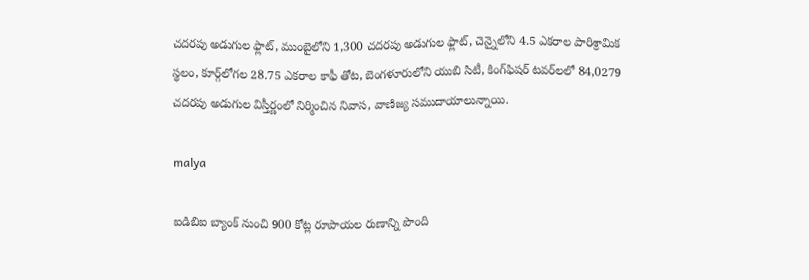చదరపు అడుగుల ఫ్లాట్, ముంబైలోని 1,300 చదరపు అడుగుల ఫ్లాట్, చెన్నైలోని 4.5 ఎకరాల పారిశ్రామిక స్థలం, కూర్గ్‌లోగల 28.75 ఎకరాల కాఫీ తోట, బెంగళూరులోని యుబి సిటీ, కింగ్‌ఫిషర్ టవర్‌లలో 84,0279 చదరపు అడుగుల విస్తీర్ణంలో నిర్మించిన నివాస, వాణిజ్య సముదాయాలున్నాయి.

malya

ఐడిబిఐ బ్యాంక్ నుంచి 900 కోట్ల రూపాయల రుణాన్ని పొంది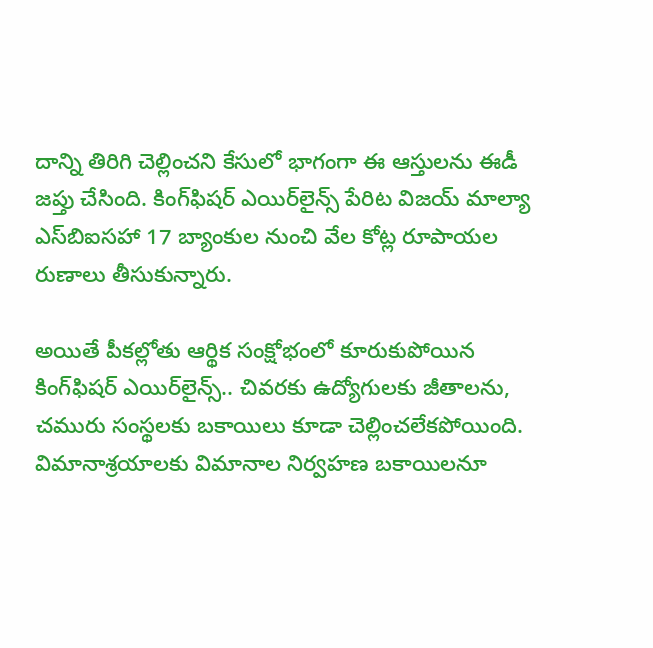దాన్ని తిరిగి చెల్లించని కేసులో భాగంగా ఈ ఆస్తులను ఈడీ జప్తు చేసింది. కింగ్‌ఫిషర్ ఎయిర్‌లైన్స్ పేరిట విజయ్ మాల్యా ఎస్‌బిఐసహా 17 బ్యాంకుల నుంచి వేల కోట్ల రూపాయల రుణాలు తీసుకున్నారు.

అయితే పీకల్లోతు ఆర్థిక సంక్షోభంలో కూరుకుపోయిన కింగ్‌ఫిషర్ ఎయిర్‌లైన్స్.. చివరకు ఉద్యోగులకు జీతాలను, చమురు సంస్థలకు బకాయిలు కూడా చెల్లించలేకపోయింది. విమానాశ్రయాలకు విమానాల నిర్వహణ బకాయిలనూ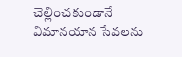చెల్లించకుండానే విమానయాన సేవలను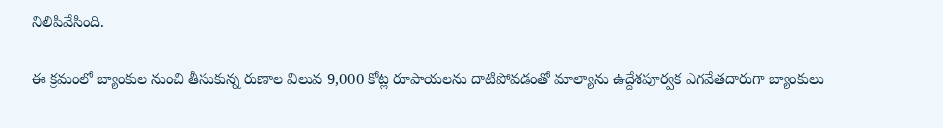నిలిపివేసింది.

ఈ క్రమంలో బ్యాంకుల నుంచి తీసుకున్న రుణాల విలువ 9,000 కోట్ల రూపాయలను దాటిపోవడంతో మాల్యాను ఉద్దేశపూర్వక ఎగవేతదారుగా బ్యాంకులు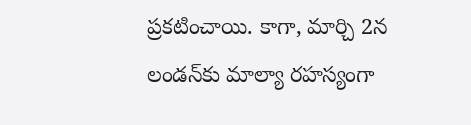ప్రకటించాయి. కాగా, మార్చి 2న లండన్‌కు మాల్యా రహస్యంగా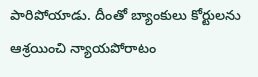పారిపోయాడు. దీంతో బ్యాంకులు కోర్టులను ఆశ్రయించి న్యాయపోరాటం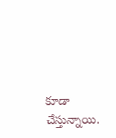కూడా చేస్తున్నాయి.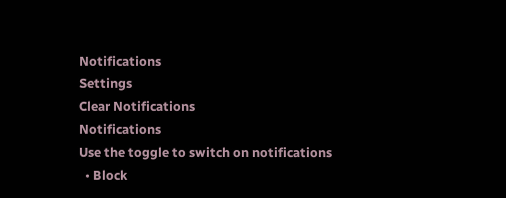Notifications
Settings
Clear Notifications
Notifications
Use the toggle to switch on notifications
  • Block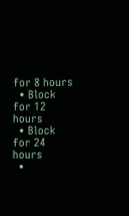for 8 hours
  • Block for 12 hours
  • Block for 24 hours
  •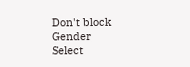Don't block
Gender
Select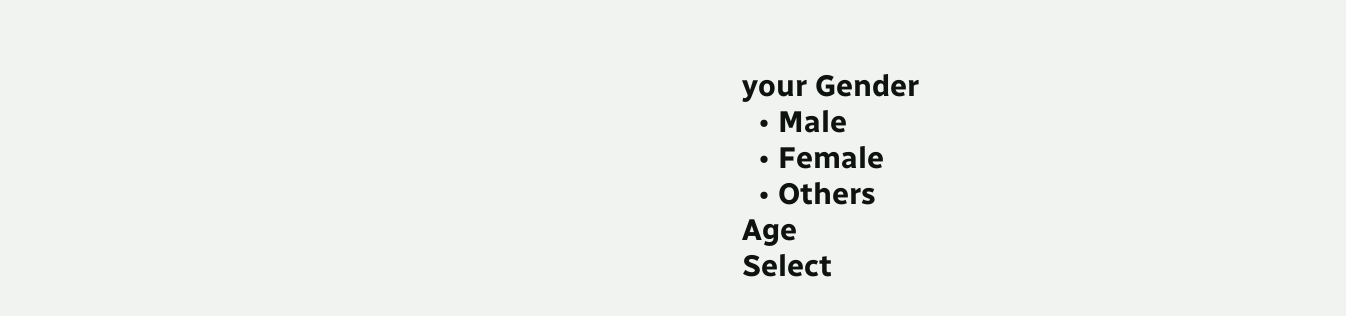your Gender
  • Male
  • Female
  • Others
Age
Select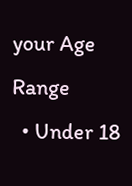your Age Range
  • Under 18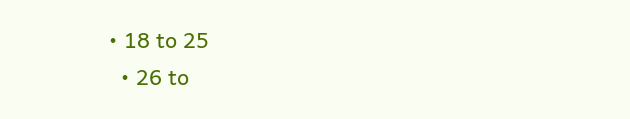• 18 to 25
  • 26 to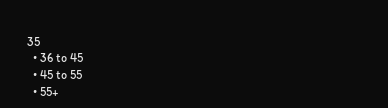35
  • 36 to 45
  • 45 to 55
  • 55+